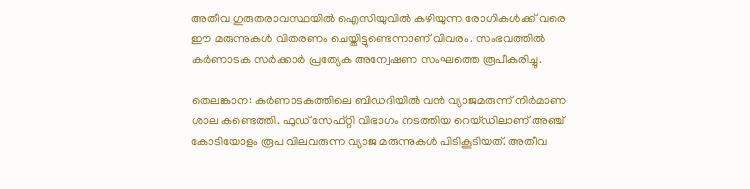അതീവ ഗുരുതരാവസ്ഥയിൽ ഐസിയുവിൽ കഴിയുന്ന രോഗികൾക്ക് വരെ ഈ മരുന്നുകൾ വിതരണം ചെയ്തിട്ടുണ്ടെന്നാണ് വിവരം. സംഭവത്തിൽ കർണാടക സർക്കാർ പ്രത്യേക അന്വേഷണ സംഘത്തെ രൂപീകരിച്ചു.

തെലങ്കാന: കർണാടകത്തിലെ ബിഡദിയിൽ വൻ വ്യാജമരുന്ന് നിർമാണ ശാല കണ്ടെത്തി. ഫുഡ് സേഫ്റ്റി വിഭാഗം നടത്തിയ റെയ്ഡിലാണ് അഞ്ച് കോടിയോളം രൂപ വിലവരുന്ന വ്യാജ മരുന്നുകൾ പിടികൂടിയത്. അതീവ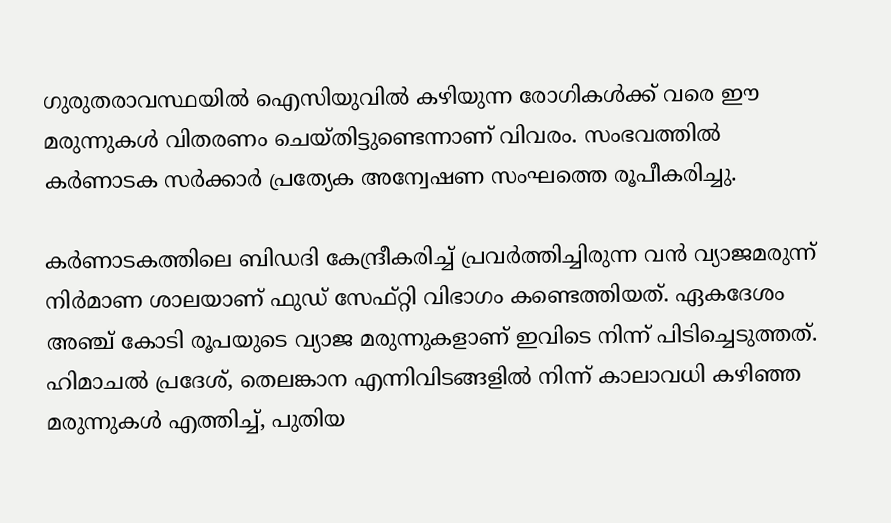ഗുരുതരാവസ്ഥയിൽ ഐസിയുവിൽ കഴിയുന്ന രോഗികൾക്ക് വരെ ഈ മരുന്നുകൾ വിതരണം ചെയ്തിട്ടുണ്ടെന്നാണ് വിവരം. സംഭവത്തിൽ കർണാടക സർക്കാർ പ്രത്യേക അന്വേഷണ സംഘത്തെ രൂപീകരിച്ചു.

കർണാടകത്തിലെ ബിഡദി കേന്ദ്രീകരിച്ച് പ്രവർത്തിച്ചിരുന്ന വൻ വ്യാജമരുന്ന് നിർമാണ ശാലയാണ് ഫുഡ് സേഫ്റ്റി വിഭാഗം കണ്ടെത്തിയത്. ഏകദേശം അഞ്ച് കോടി രൂപയുടെ വ്യാജ മരുന്നുകളാണ് ഇവിടെ നിന്ന് പിടിച്ചെടുത്തത്. ഹിമാചൽ പ്രദേശ്, തെലങ്കാന എന്നിവിടങ്ങളിൽ നിന്ന് കാലാവധി കഴിഞ്ഞ മരുന്നുകൾ എത്തിച്ച്, പുതിയ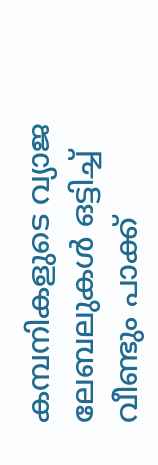കമ്പനികളുടെ വ്യാജ ലേബലുകൾ ഒട്ടിച്ച് വീണ്ടും പാക്ക്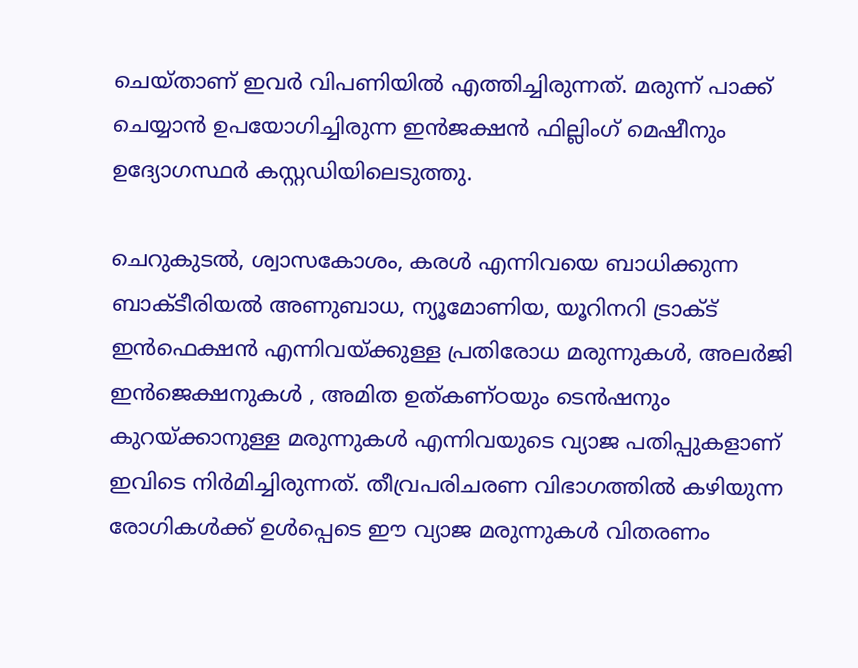ചെയ്താണ് ഇവർ വിപണിയിൽ എത്തിച്ചിരുന്നത്. മരുന്ന് പാക്ക് ചെയ്യാൻ ഉപയോഗിച്ചിരുന്ന ഇൻജക്ഷൻ ഫില്ലിംഗ് മെഷീനും ഉദ്യോഗസ്ഥർ കസ്റ്റഡിയിലെടുത്തു.

ചെറുകുടൽ, ശ്വാസകോശം, കരൾ എന്നിവയെ ബാധിക്കുന്ന ബാക്ടീരിയൽ അണുബാധ, ന്യൂമോണിയ, യൂറിനറി ട്രാക്ട് ഇൻഫെക്ഷൻ എന്നിവയ്ക്കുള്ള പ്രതിരോധ മരുന്നുകൾ, അലർജി ഇൻജെക്ഷനുകൾ , അമിത ഉത്കണ്ഠയും ടെൻഷനും കുറയ്ക്കാനുള്ള മരുന്നുകൾ എന്നിവയുടെ വ്യാജ പതിപ്പുകളാണ് ഇവിടെ നിർമിച്ചിരുന്നത്. തീവ്രപരിചരണ വിഭാഗത്തിൽ കഴിയുന്ന രോഗികൾക്ക് ഉൾപ്പെടെ ഈ വ്യാജ മരുന്നുകൾ വിതരണം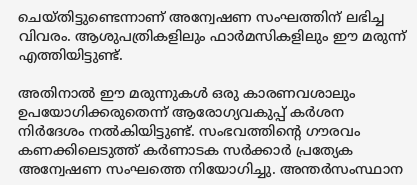ചെയ്തിട്ടുണ്ടെന്നാണ് അന്വേഷണ സംഘത്തിന് ലഭിച്ച വിവരം. ആശുപത്രികളിലും ഫാർമസികളിലും ഈ മരുന്ന് എത്തിയിട്ടുണ്ട്.

അതിനാൽ ഈ മരുന്നുകൾ ഒരു കാരണവശാലും ഉപയോഗിക്കരുതെന്ന് ആരോഗ്യവകുപ്പ് കർശന നിർദേശം നൽകിയിട്ടുണ്ട്. സംഭവത്തിന്റെ ഗൗരവം കണക്കിലെടുത്ത് കർണാടക സർക്കാർ പ്രത്യേക അന്വേഷണ സംഘത്തെ നിയോഗിച്ചു. അന്തർസംസ്ഥാന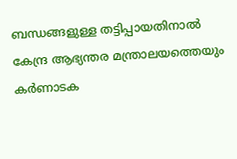ബന്ധങ്ങളുള്ള തട്ടിപ്പായതിനാൽ കേന്ദ്ര ആഭ്യന്തര മന്ത്രാലയത്തെയും കർണാടക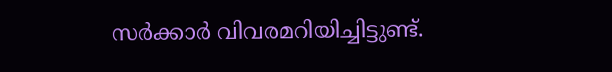സർക്കാർ വിവരമറിയിച്ചിട്ടുണ്ട്.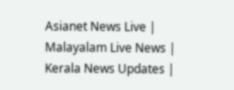Asianet News Live | Malayalam Live News | Kerala News Updates |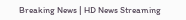Breaking News | HD News Streaming